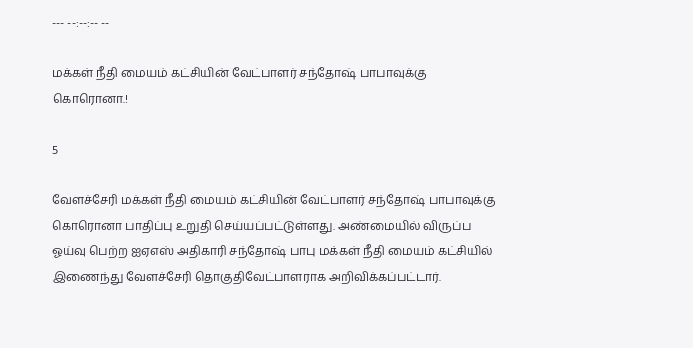--- --:--:-- --

மக்கள் நீதி மையம் கட்சியின் வேட்பாளர் சந்தோஷ் பாபாவுக்கு கொரொனா.!

5

வேளச்சேரி மக்கள் நீதி மையம் கட்சியின் வேட்பாளர் சந்தோஷ் பாபாவுக்கு கொரொனா பாதிப்பு உறுதி செய்யப்பட்டுள்ளது. அண்மையில் விருப்ப ஓய்வு பெற்ற ஐஏஎஸ் அதிகாரி சந்தோஷ் பாபு மக்கள் நீதி மையம் கட்சியில் இணைந்து வேளச்சேரி தொகுதிவேட்பாளராக அறிவிக்கப்பட்டார்.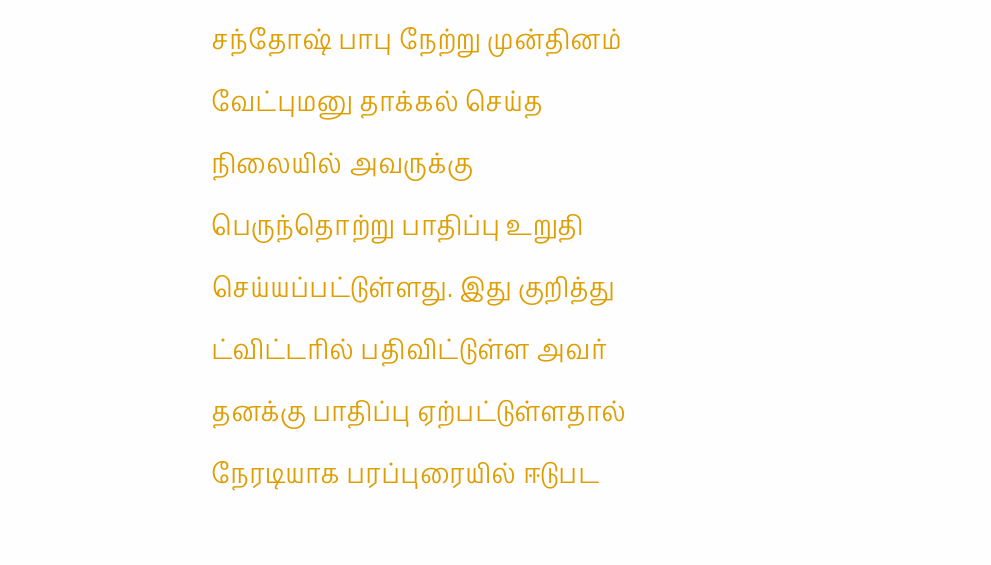சந்தோஷ் பாபு நேற்று முன்தினம் வேட்புமனு தாக்கல் செய்த நிலையில் அவருக்கு பெருந்தொற்று பாதிப்பு உறுதி செய்யப்பட்டுள்ளது. இது குறித்து ட்விட்டரில் பதிவிட்டுள்ள அவர் தனக்கு பாதிப்பு ஏற்பட்டுள்ளதால் நேரடியாக பரப்புரையில் ஈடுபட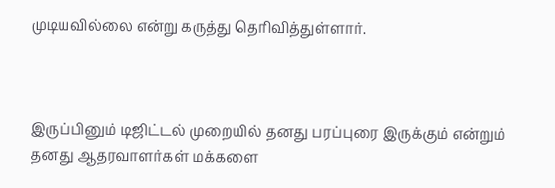முடியவில்லை என்று கருத்து தெரிவித்துள்ளார்.



இருப்பினும் டிஜிட்டல் முறையில் தனது பரப்புரை இருக்கும் என்றும் தனது ஆதரவாளர்கள் மக்களை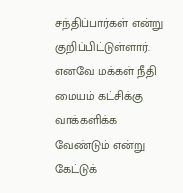சந்திப்பார்கள் என்று குறிப்பிட்டுள்ளார். எனவே மக்கள் நீதி மையம் கட்சிக்கு வாக்களிக்க வேண்டும் என்று கேட்டுக்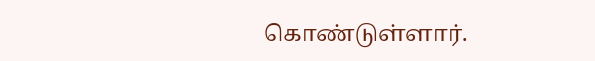கொண்டுள்ளார்.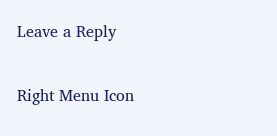Leave a Reply

Right Menu Icon